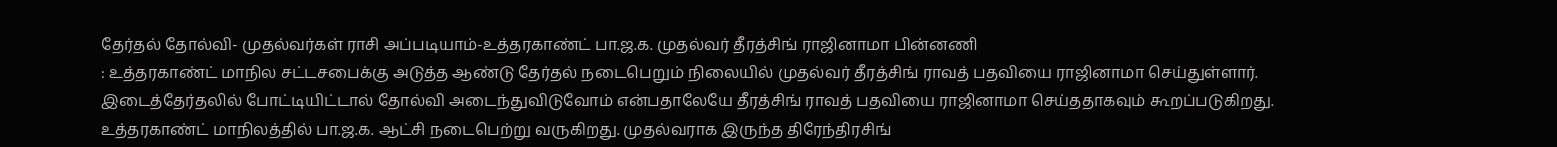தேர்தல் தோல்வி- முதல்வர்கள் ராசி அப்படியாம்-உத்தரகாண்ட் பா.ஜ.க. முதல்வர் தீரத்சிங் ராஜினாமா பின்னணி
: உத்தரகாண்ட் மாநில சட்டசபைக்கு அடுத்த ஆண்டு தேர்தல் நடைபெறும் நிலையில் முதல்வர் தீரத்சிங் ராவத் பதவியை ராஜினாமா செய்துள்ளார். இடைத்தேர்தலில் போட்டியிட்டால் தோல்வி அடைந்துவிடுவோம் என்பதாலேயே தீரத்சிங் ராவத் பதவியை ராஜினாமா செய்ததாகவும் கூறப்படுகிறது.
உத்தரகாண்ட் மாநிலத்தில் பா.ஜ.க. ஆட்சி நடைபெற்று வருகிறது. முதல்வராக இருந்த திரேந்திரசிங்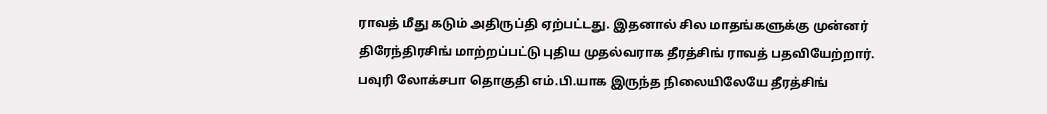ராவத் மீது கடும் அதிருப்தி ஏற்பட்டது. இதனால் சில மாதங்களுக்கு முன்னர் திரேந்திரசிங் மாற்றப்பட்டு புதிய முதல்வராக தீரத்சிங் ராவத் பதவியேற்றார்.
பவுரி லோக்சபா தொகுதி எம்.பி.யாக இருந்த நிலையிலேயே தீரத்சிங்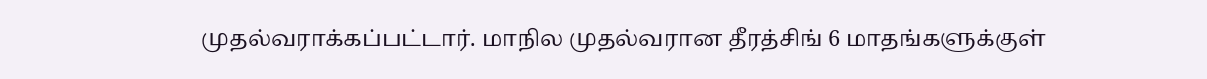முதல்வராக்கப்பட்டார். மாநில முதல்வரான தீரத்சிங் 6 மாதங்களுக்குள்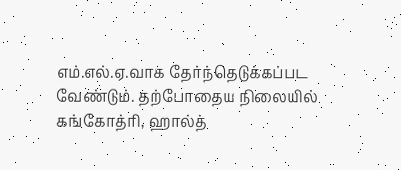எம்.எல்.ஏ.வாக தேர்ந்தெடுக்கப்பட வேண்டும். தற்போதைய நிலையில் கங்கோத்ரி, ஹால்த்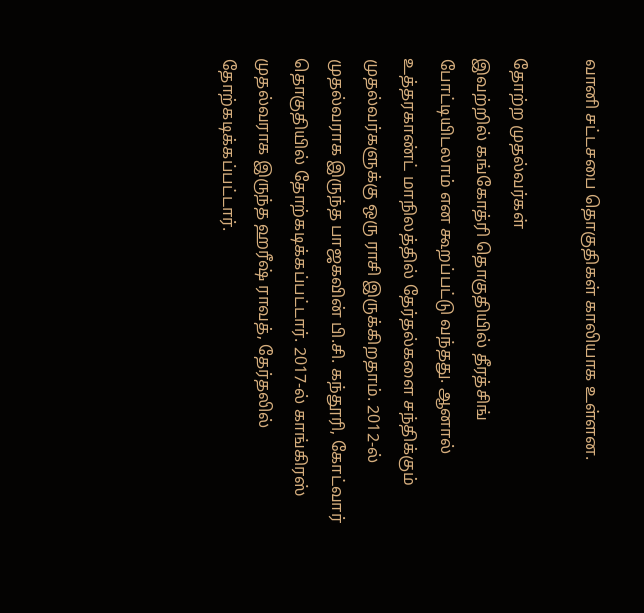வானி சட்டசபை தொகுதிகள் காலியாக உள்ளன.

தோற்ற முதல்வர்கள்
இவற்றில் கங்கோத்ரி தொகுதியில் தீரத்சிங் போட்டியிடலாம் என கூறப்பட்டு வந்தது. ஆனால் உத்தரகாண்ட் மாநிலத்தில் தேர்தல்களை சந்திக்கும் முதல்வர்களுக்கு ஒரு ராசி இருக்கிறதாம். 2012-ல் முதல்வராக இருந்த பாஜகவின் பி.சி. கந்தூரி, கோட்வார் தொகுதியில் தோற்கடிக்கப்பட்டார். 2017-ல் காங்கிரஸ் முதல்வராக இருந்த ஹரீஷ் ராவத், தேர்தலில் தோற்கடிக்கப்பட்டார்.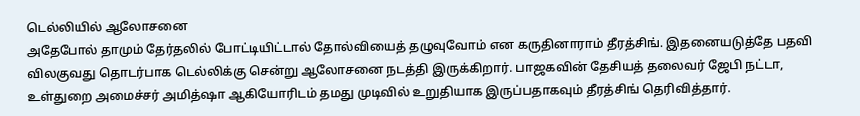டெல்லியில் ஆலோசனை
அதேபோல் தாமும் தேர்தலில் போட்டியிட்டால் தோல்வியைத் தழுவுவோம் என கருதினாராம் தீரத்சிங். இதனையடுத்தே பதவி விலகுவது தொடர்பாக டெல்லிக்கு சென்று ஆலோசனை நடத்தி இருக்கிறார். பாஜகவின் தேசியத் தலைவர் ஜேபி நட்டா, உள்துறை அமைச்சர் அமித்ஷா ஆகியோரிடம் தமது முடிவில் உறுதியாக இருப்பதாகவும் தீரத்சிங் தெரிவித்தார்.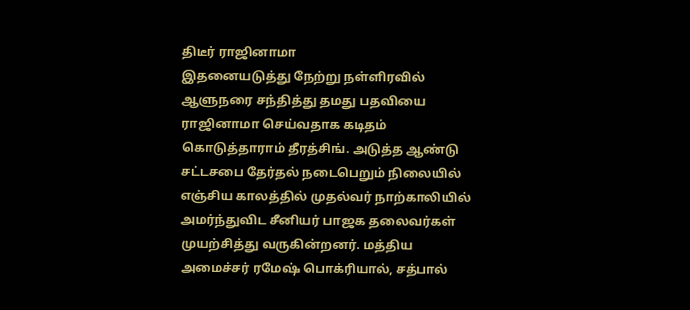திடீர் ராஜினாமா
இதனையடுத்து நேற்று நள்ளிரவில் ஆளுநரை சந்தித்து தமது பதவியை ராஜினாமா செய்வதாக கடிதம் கொடுத்தாராம் தீரத்சிங். அடுத்த ஆண்டு சட்டசபை தேர்தல் நடைபெறும் நிலையில் எஞ்சிய காலத்தில் முதல்வர் நாற்காலியில் அமர்ந்துவிட சீனியர் பாஜக தலைவர்கள் முயற்சித்து வருகின்றனர். மத்திய அமைச்சர் ரமேஷ் பொக்ரியால், சத்பால்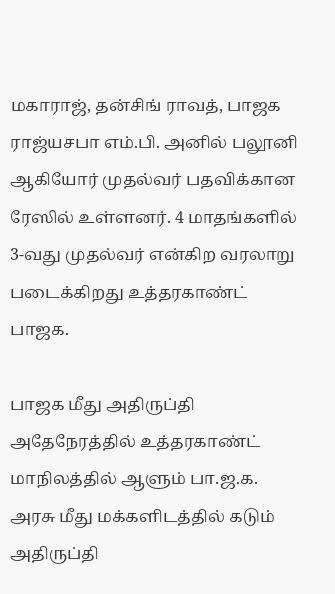மகாராஜ், தன்சிங் ராவத், பாஜக ராஜ்யசபா எம்.பி. அனில் பலூனி ஆகியோர் முதல்வர் பதவிக்கான ரேஸில் உள்ளனர். 4 மாதங்களில் 3-வது முதல்வர் என்கிற வரலாறு படைக்கிறது உத்தரகாண்ட் பாஜக.

பாஜக மீது அதிருப்தி
அதேநேரத்தில் உத்தரகாண்ட் மாநிலத்தில் ஆளும் பா.ஜ.க. அரசு மீது மக்களிடத்தில் கடும் அதிருப்தி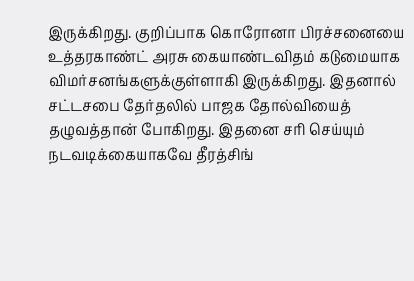இருக்கிறது. குறிப்பாக கொரோனா பிரச்சனையை உத்தரகாண்ட் அரசு கையாண்டவிதம் கடுமையாக விமர்சனங்களுக்குள்ளாகி இருக்கிறது. இதனால் சட்டசபை தேர்தலில் பாஜக தோல்வியைத் தழுவத்தான் போகிறது. இதனை சரி செய்யும் நடவடிக்கையாகவே தீரத்சிங்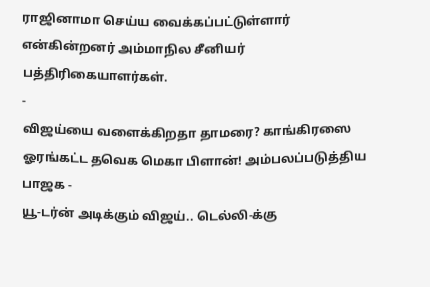ராஜினாமா செய்ய வைக்கப்பட்டுள்ளார் என்கின்றனர் அம்மாநில சீனியர் பத்திரிகையாளர்கள்.
-
விஜய்யை வளைக்கிறதா தாமரை? காங்கிரஸை ஓரங்கட்ட தவெக மெகா பிளான்! அம்பலப்படுத்திய பாஜக -
யூ-டர்ன் அடிக்கும் விஜய்.. டெல்லி-க்கு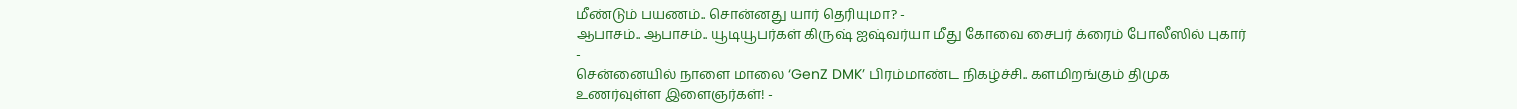மீண்டும் பயணம்.. சொன்னது யார் தெரியுமா? -
ஆபாசம்.. ஆபாசம்.. யூடியூபர்கள் கிருஷ் ஐஷ்வர்யா மீது கோவை சைபர் க்ரைம் போலீஸில் புகார் -
சென்னையில் நாளை மாலை ‘GenZ DMK’ பிரம்மாண்ட நிகழ்ச்சி.. களமிறங்கும் திமுக உணர்வுள்ள இளைஞர்கள்! -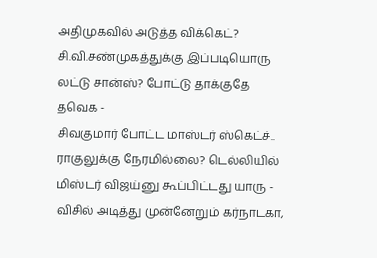அதிமுகவில் அடுத்த விக்கெட்? சி.வி.சண்முகத்துக்கு இப்படியொரு லட்டு சான்ஸ்? போட்டு தாக்குதே தவெக -
சிவகுமார் போட்ட மாஸ்டர் ஸ்கெட்ச்.. ராகுலுக்கு நேரமில்லை? டெல்லியில் மிஸ்டர் விஜய்னு கூப்பிட்டது யாரு -
விசில் அடித்து முன்னேறும் கர்நாடகா,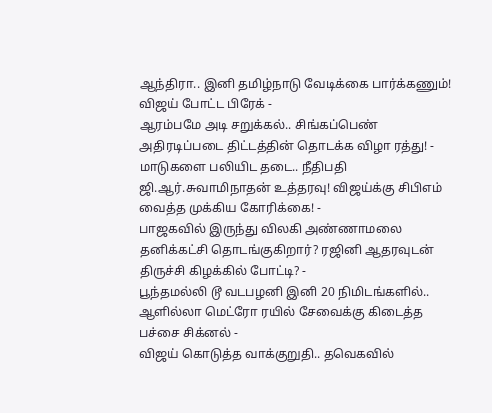ஆந்திரா.. இனி தமிழ்நாடு வேடிக்கை பார்க்கணும்! விஜய் போட்ட பிரேக் -
ஆரம்பமே அடி சறுக்கல்.. சிங்கப்பெண் அதிரடிப்படை திட்டத்தின் தொடக்க விழா ரத்து! -
மாடுகளை பலியிட தடை.. நீதிபதி ஜி.ஆர்.சுவாமிநாதன் உத்தரவு! விஜய்க்கு சிபிஎம் வைத்த முக்கிய கோரிக்கை! -
பாஜகவில் இருந்து விலகி அண்ணாமலை தனிக்கட்சி தொடங்குகிறார்? ரஜினி ஆதரவுடன் திருச்சி கிழக்கில் போட்டி? -
பூந்தமல்லி டூ வடபழனி இனி 20 நிமிடங்களில்.. ஆளில்லா மெட்ரோ ரயில் சேவைக்கு கிடைத்த பச்சை சிக்னல் -
விஜய் கொடுத்த வாக்குறுதி.. தவெகவில்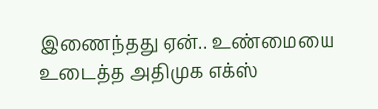இணைந்தது ஏன்.. உண்மையை உடைத்த அதிமுக எக்ஸ்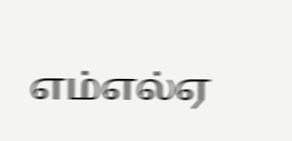எம்எல்ஏ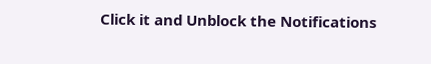Click it and Unblock the Notifications